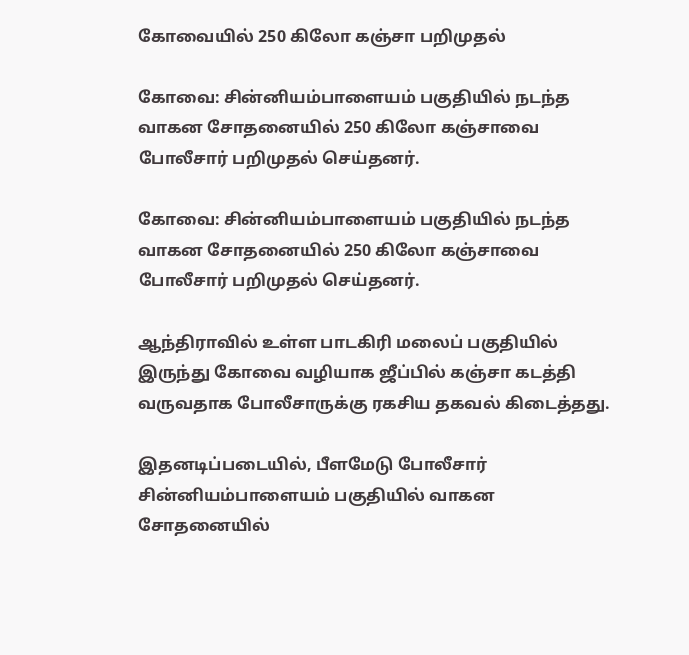கோவையில் 250 கிலோ கஞ்சா பறிமுதல்

கோவை: சின்னியம்பாளையம் பகுதியில் நடந்த வாகன சோதனையில் 250 கிலோ கஞ்சாவை போலீசார் பறிமுதல் செய்தனர்.

கோவை: சின்னியம்பாளையம் பகுதியில் நடந்த வாகன சோதனையில் 250 கிலோ கஞ்சாவை போலீசார் பறிமுதல் செய்தனர்.

ஆந்திராவில் உள்ள பாடகிரி மலைப் பகுதியில் இருந்து கோவை வழியாக ஜீப்பில் கஞ்சா கடத்தி வருவதாக போலீசாருக்கு ரகசிய தகவல் கிடைத்தது.

இதனடிப்படையில், பீளமேடு போலீசார் சின்னியம்பாளையம் பகுதியில் வாகன சோதனையில்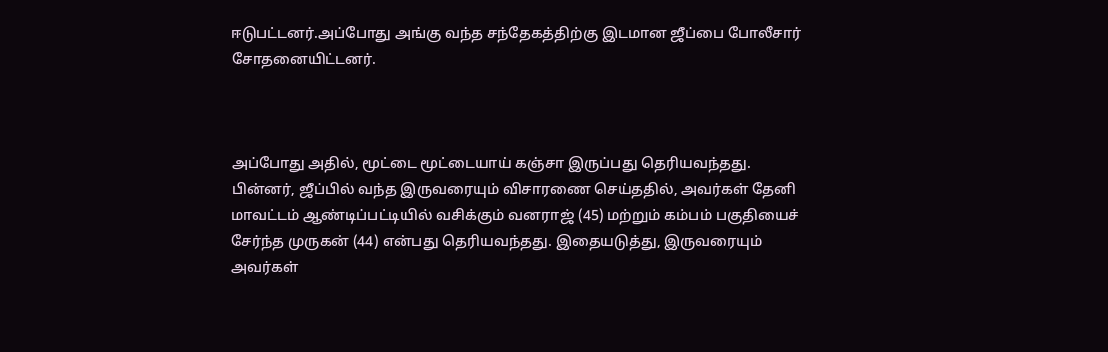ஈடுபட்டனர்.அப்போது அங்கு வந்த சந்தேகத்திற்கு இடமான ஜீப்பை போலீசார் சோதனையிட்டனர்.



அப்போது அதில், மூட்டை மூட்டையாய் கஞ்சா இருப்பது தெரியவந்தது. பின்னர், ஜீப்பில் வந்த இருவரையும் விசாரணை செய்ததில், அவர்கள் தேனி மாவட்டம் ஆண்டிப்பட்டியில் வசிக்கும் வனராஜ் (45) மற்றும் கம்பம் பகுதியைச் சேர்ந்த முருகன் (44) என்பது தெரியவந்தது. இதையடுத்து, இருவரையும் அவர்கள்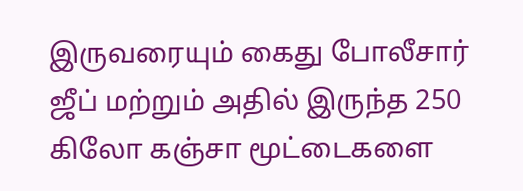இருவரையும் கைது போலீசார் ஜீப் மற்றும் அதில் இருந்த 250 கிலோ கஞ்சா மூட்டைகளை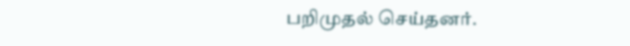பறிமுதல் செய்தனர்.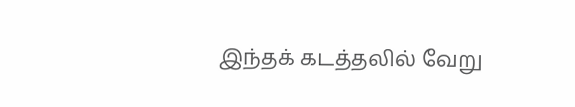இந்தக் கடத்தலில் வேறு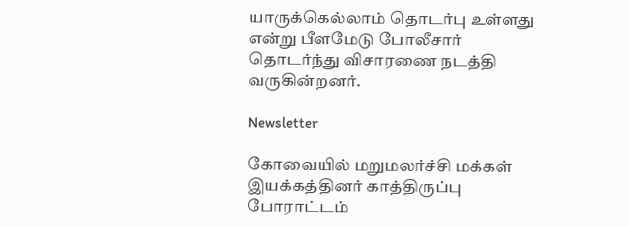யாருக்கெல்லாம் தொடர்பு உள்ளது என்று பீளமேடு போலீசார் தொடர்ந்து விசாரணை நடத்தி வருகின்றனர்.

Newsletter

கோவையில் மறுமலர்ச்சி மக்கள் இயக்கத்தினர் காத்திருப்பு போராட்டம்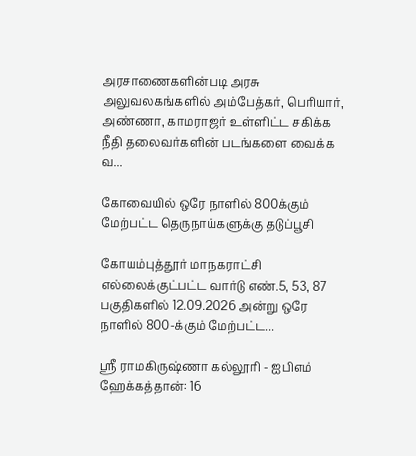அரசாணைகளின்படி அரசு அலுவலகங்களில் அம்பேத்கர், பெரியார், அண்ணா, காமராஜர் உள்ளிட்ட சகிக்க நீதி தலைவர்களின் படங்களை வைக்க வ...

கோவையில் ஒரே நாளில் 800க்கும் மேற்பட்ட தெருநாய்களுக்கு தடுப்பூசி

கோயம்புத்தூர் மாநகராட்சி எல்லைக்குட்பட்ட வார்டு எண்.5, 53, 87 பகுதிகளில் 12.09.2026 அன்று ஒரே நாளில் 800-க்கும் மேற்பட்ட...

ஸ்ரீ ராமகிருஷ்ணா கல்லூரி - ஐபிஎம் ஹேக்கத்தான்: 16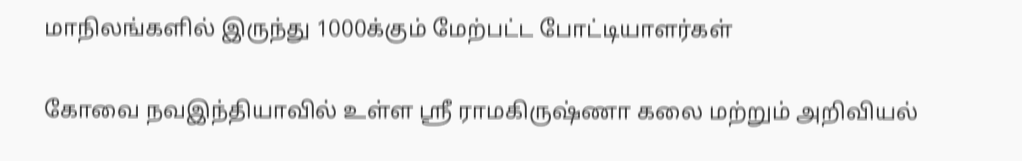மாநிலங்களில் இருந்து 1000க்கும் மேற்பட்ட போட்டியாளர்கள்

கோவை நவஇந்தியாவில் உள்ள ஸ்ரீ ராமகிருஷ்ணா கலை மற்றும் அறிவியல்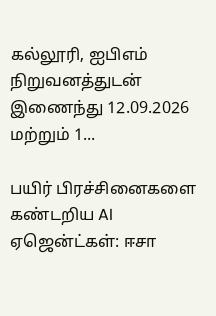கல்லூரி, ஐபிஎம் நிறுவனத்துடன் இணைந்து 12.09.2026 மற்றும் 1...

பயிர் பிரச்சினைகளை கண்டறிய AI ஏஜென்ட்கள்: ஈசா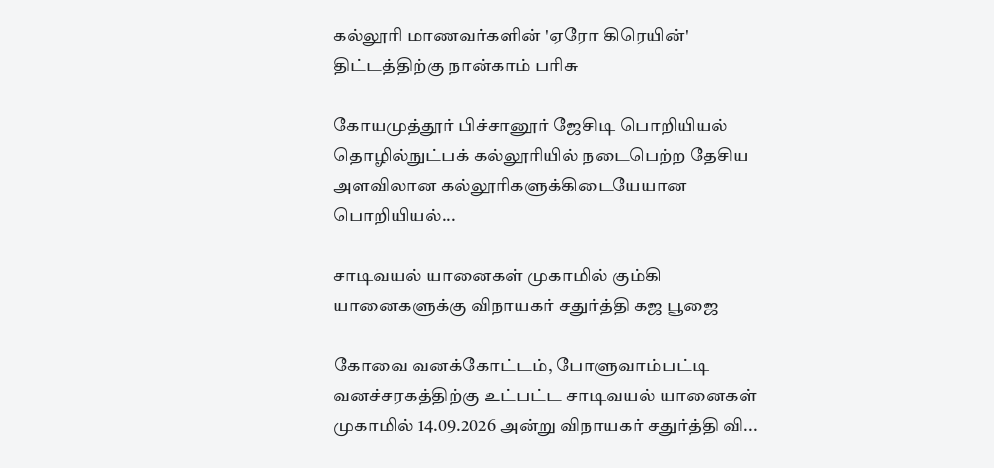கல்லூரி மாணவர்களின் 'ஏரோ கிரெயின்' திட்டத்திற்கு நான்காம் பரிசு

கோயமுத்தூர் பிச்சானூர் ஜேசிடி பொறியியல் தொழில்நுட்பக் கல்லூரியில் நடைபெற்ற தேசிய அளவிலான கல்லூரிகளுக்கிடையேயான பொறியியல்...

சாடிவயல் யானைகள் முகாமில் கும்கி யானைகளுக்கு விநாயகர் சதுர்த்தி கஜ பூஜை

கோவை வனக்கோட்டம், போளுவாம்பட்டி வனச்சரகத்திற்கு உட்பட்ட சாடிவயல் யானைகள் முகாமில் 14.09.2026 அன்று விநாயகர் சதுர்த்தி வி...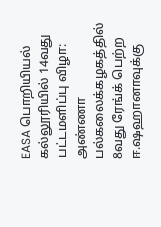EASA பொறியியல் கல்லூரியில் 14வது பட்டமளிப்பு விழா: அண்ணா பல்கலைக்கழகத்தில் 8வது ரேங்க் பெற்ற ஈ.ஷஹானாவுக்கு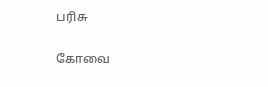பரிசு

கோவை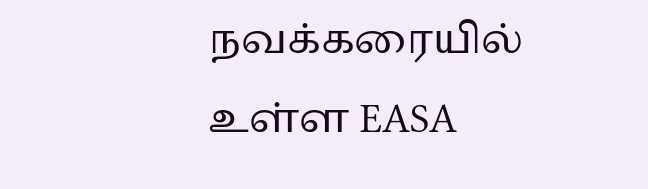நவக்கரையில் உள்ள EASA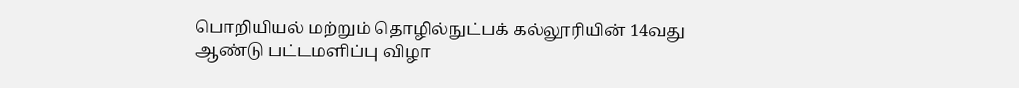பொறியியல் மற்றும் தொழில்நுட்பக் கல்லூரியின் 14வது ஆண்டு பட்டமளிப்பு விழா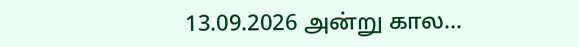13.09.2026 அன்று கால...